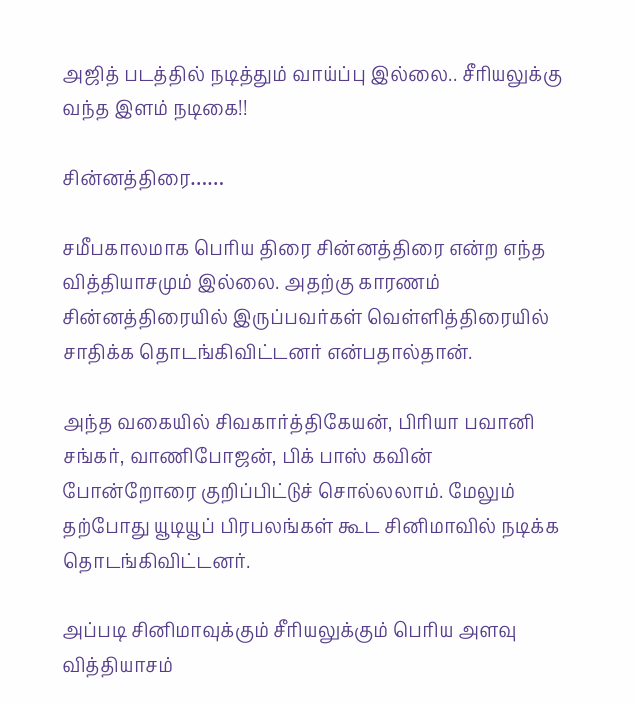அஜித் படத்தில் நடித்தும் வாய்ப்பு இல்லை.. சீரியலுக்கு வந்த இளம் நடிகை!!

சின்னத்திரை……

சமீபகாலமாக பெரிய திரை சின்னத்திரை என்ற எந்த வித்தியாசமும் இல்லை. அதற்கு காரணம் சின்னத்திரையில் இருப்பவர்கள் வெள்ளித்திரையில் சாதிக்க தொடங்கிவிட்டனர் என்பதால்தான்.

அந்த வகையில் சிவகார்த்திகேயன், பிரியா பவானி சங்கர், வாணிபோஜன், பிக் பாஸ் கவின் போன்றோரை குறிப்பிட்டுச் சொல்லலாம். மேலும் தற்போது யூடியூப் பிரபலங்கள் கூட சினிமாவில் நடிக்க தொடங்கிவிட்டனர்.

அப்படி சினிமாவுக்கும் சீரியலுக்கும் பெரிய அளவு வித்தியாசம்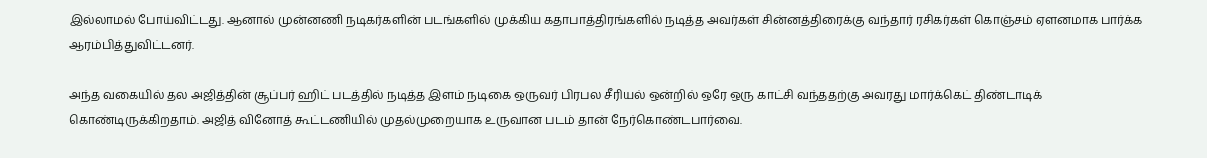இல்லாமல் போய்விட்டது. ஆனால் முன்னணி நடிகர்களின் படங்களில் முக்கிய கதாபாத்திரங்களில் நடித்த அவர்கள் சின்னத்திரைக்கு வந்தார் ரசிகர்கள் கொஞ்சம் ஏளனமாக பார்க்க ஆரம்பித்துவிட்டனர்.

அந்த வகையில் தல அஜித்தின் சூப்பர் ஹிட் படத்தில் நடித்த இளம் நடிகை ஒருவர் பிரபல சீரியல் ஒன்றில் ஒரே ஒரு காட்சி வந்ததற்கு அவரது மார்க்கெட் திண்டாடிக் கொண்டிருக்கிறதாம். அஜித் வினோத் கூட்டணியில் முதல்முறையாக உருவான படம் தான் நேர்கொண்டபார்வை.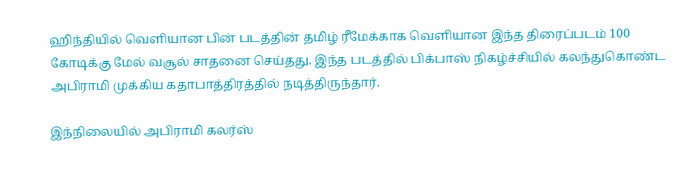ஹிந்தியில் வெளியான பின் படத்தின் தமிழ் ரீமேக்காக வெளியான இந்த திரைப்படம் 100 கோடிக்கு மேல் வசூல் சாதனை செய்தது. இந்த படத்தில் பிக்பாஸ் நிகழ்ச்சியில் கலந்துகொண்ட அபிராமி முக்கிய கதாபாத்திரத்தில் நடித்திருந்தார்.

இந்நிலையில் அபிராமி கலர்ஸ்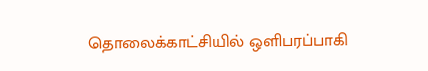தொலைக்காட்சியில் ஒளிபரப்பாகி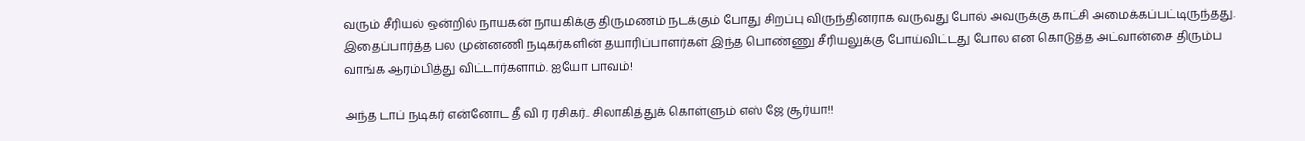வரும் சீரியல் ஒன்றில் நாயகன் நாயகிக்கு திருமணம் நடக்கும் போது சிறப்பு விருந்தினராக வருவது போல் அவருக்கு காட்சி அமைக்கப்பட்டிருந்தது. இதைப்பார்த்த பல முன்னணி நடிகர்களின் தயாரிப்பாளர்கள் இந்த பொண்ணு சீரியலுக்கு போய்விட்டது போல என கொடுத்த அட்வான்சை திரும்ப வாங்க ஆரம்பித்து விட்டார்களாம். ஐயோ பாவம்!

அந்த டாப் நடிகர் என்னோட தீ வி ர ரசிகர்.. சிலாகித்துக் கொள்ளும் எஸ் ஜே சூர்யா!!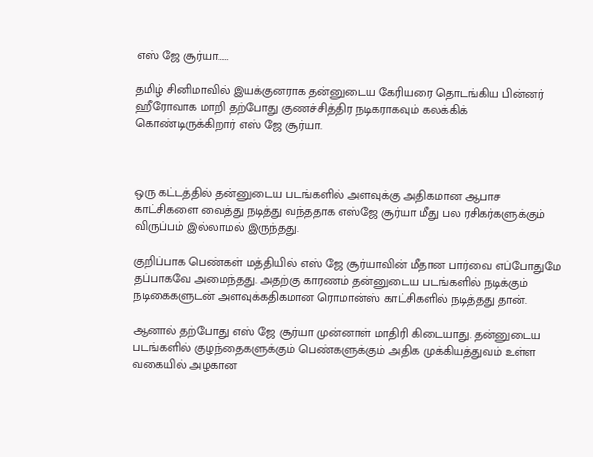எஸ் ஜே சூர்யா……

தமிழ் சினிமாவில் இயக்குனராக தன்னுடைய கேரியரை தொடங்கிய பின்னர் ஹீரோவாக மாறி தற்போது குணச்சித்திர நடிகராகவும் கலக்கிக் கொண்டிருக்கிறார் எஸ் ஜே சூர்யா.



ஒரு கட்டத்தில் தன்னுடைய படங்களில் அளவுக்கு அதிகமான ஆபாச காட்சிகளை வைத்து நடித்து வந்ததாக எஸ்ஜே சூர்யா மீது பல ரசிகர்களுக்கும் விருப்பம் இல்லாமல் இருந்தது.

குறிப்பாக பெண்கள் மத்தியில் எஸ் ஜே சூர்யாவின் மீதான பார்வை எப்போதுமே தப்பாகவே அமைந்தது. அதற்கு காரணம் தன்னுடைய படங்களில் நடிக்கும் நடிகைகளுடன் அளவுக்கதிகமான ரொமான்ஸ் காட்சிகளில் நடித்தது தான்.

ஆனால் தற்போது எஸ் ஜே சூர்யா முன்னாள் மாதிரி கிடையாது. தன்னுடைய படங்களில் குழந்தைகளுக்கும் பெண்களுக்கும் அதிக முக்கியத்துவம் உள்ள வகையில் அழகான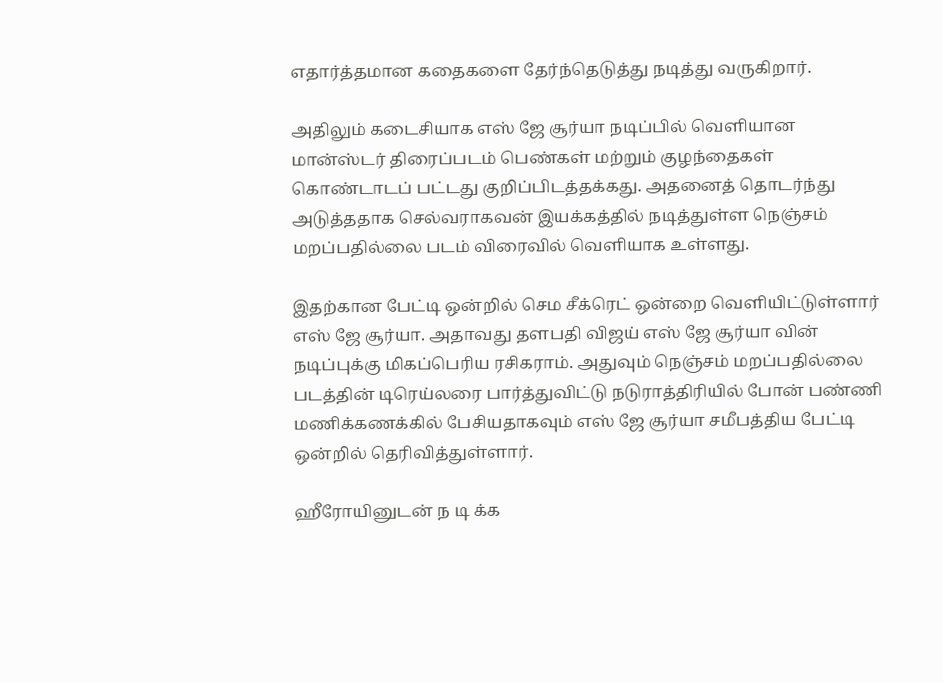எதார்த்தமான கதைகளை தேர்ந்தெடுத்து நடித்து வருகிறார்.

அதிலும் கடைசியாக எஸ் ஜே சூர்யா நடிப்பில் வெளியான மான்ஸ்டர் திரைப்படம் பெண்கள் மற்றும் குழந்தைகள் கொண்டாடப் பட்டது குறிப்பிடத்தக்கது. அதனைத் தொடர்ந்து அடுத்ததாக செல்வராகவன் இயக்கத்தில் நடித்துள்ள நெஞ்சம் மறப்பதில்லை படம் விரைவில் வெளியாக உள்ளது.

இதற்கான பேட்டி ஒன்றில் செம சீக்ரெட் ஒன்றை வெளியிட்டுள்ளார் எஸ் ஜே சூர்யா. அதாவது தளபதி விஜய் எஸ் ஜே சூர்யா வின் நடிப்புக்கு மிகப்பெரிய ரசிகராம். அதுவும் நெஞ்சம் மறப்பதில்லை படத்தின் டிரெய்லரை பார்த்துவிட்டு நடுராத்திரியில் போன் பண்ணி மணிக்கணக்கில் பேசியதாகவும் எஸ் ஜே சூர்யா சமீபத்திய பேட்டி ஒன்றில் தெரிவித்துள்ளார்.

ஹீரோயினுடன் ந டி க்க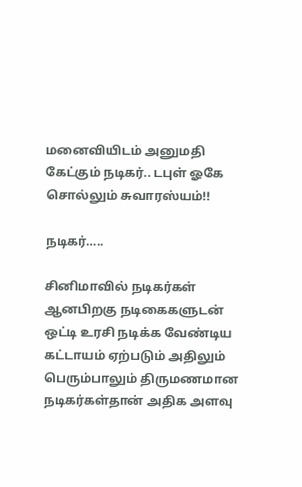மனைவியிடம் அனுமதி கேட்கும் நடிகர்.. டபுள் ஓகே சொல்லும் சுவாரஸ்யம்!!

நடிகர்…..

சினிமாவில் நடிகர்கள் ஆனபிறகு நடிகைகளுடன் ஒட்டி உரசி நடிக்க வேண்டிய கட்டாயம் ஏற்படும் அதிலும் பெரும்பாலும் திருமணமான நடிகர்கள்தான் அதிக அளவு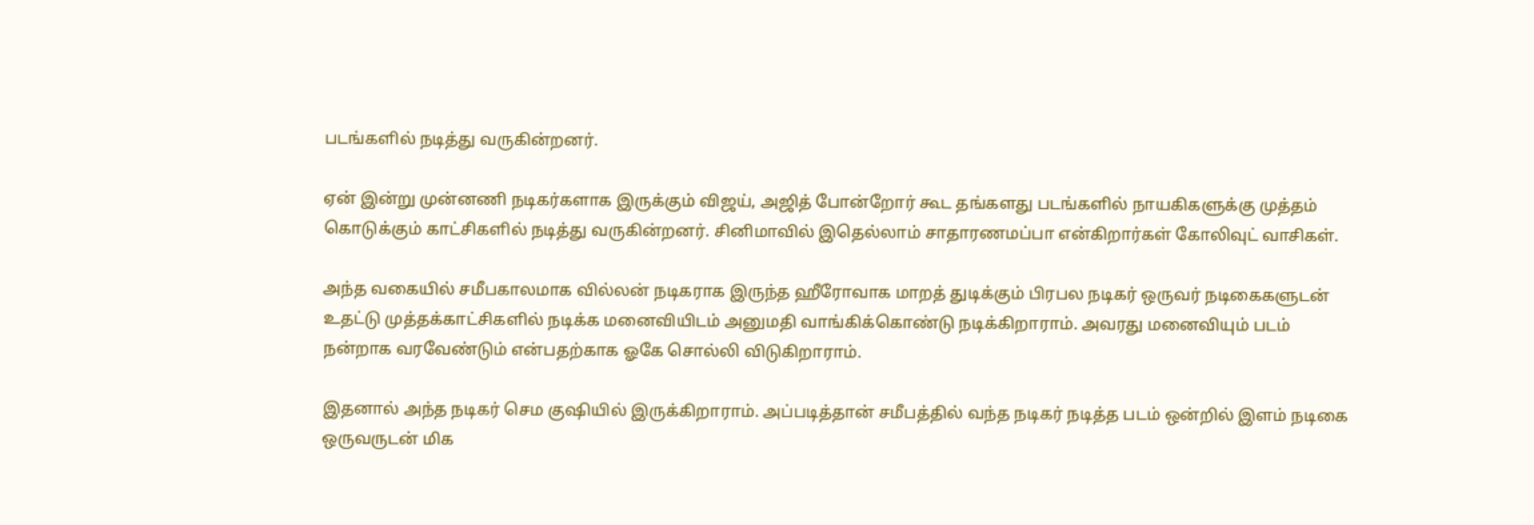படங்களில் நடித்து வருகின்றனர்.

ஏன் இன்று முன்னணி நடிகர்களாக இருக்கும் விஜய், அஜித் போன்றோர் கூட தங்களது படங்களில் நாயகிகளுக்கு முத்தம் கொடுக்கும் காட்சிகளில் நடித்து வருகின்றனர். சினிமாவில் இதெல்லாம் சாதாரணமப்பா என்கிறார்கள் கோலிவுட் வாசிகள்.

அந்த வகையில் சமீபகாலமாக வில்லன் நடிகராக இருந்த ஹீரோவாக மாறத் துடிக்கும் பிரபல நடிகர் ஒருவர் நடிகைகளுடன் உதட்டு முத்தக்காட்சிகளில் நடிக்க மனைவியிடம் அனுமதி வாங்கிக்கொண்டு நடிக்கிறாராம். அவரது மனைவியும் படம் நன்றாக வரவேண்டும் என்பதற்காக ஓகே சொல்லி விடுகிறாராம்.

இதனால் அந்த நடிகர் செம குஷியில் இருக்கிறாராம். அப்படித்தான் சமீபத்தில் வந்த நடிகர் நடித்த படம் ஒன்றில் இளம் நடிகை ஒருவருடன் மிக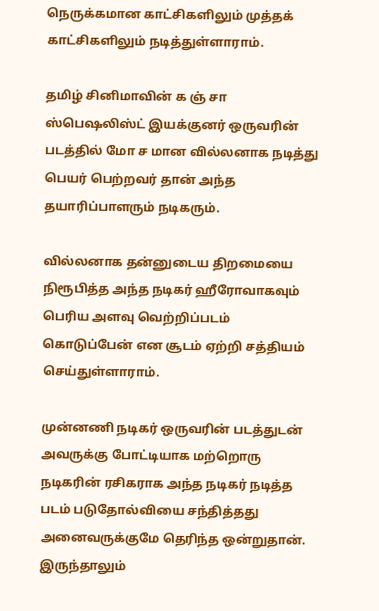நெருக்கமான காட்சிகளிலும் முத்தக் காட்சிகளிலும் நடித்துள்ளாராம்.

தமிழ் சினிமாவின் க ஞ் சா ஸ்பெஷலிஸ்ட் இயக்குனர் ஒருவரின் படத்தில் மோ ச மான வில்லனாக நடித்து பெயர் பெற்றவர் தான் அந்த தயாரிப்பாளரும் நடிகரும்.

வில்லனாக தன்னுடைய திறமையை நிரூபித்த அந்த நடிகர் ஹீரோவாகவும் பெரிய அளவு வெற்றிப்படம் கொடுப்பேன் என சூடம் ஏற்றி சத்தியம் செய்துள்ளாராம்.

முன்னணி நடிகர் ஒருவரின் படத்துடன் அவருக்கு போட்டியாக மற்றொரு நடிகரின் ரசிகராக அந்த நடிகர் நடித்த படம் படுதோல்வியை சந்தித்தது அனைவருக்குமே தெரிந்த ஒன்றுதான். இருந்தாலும்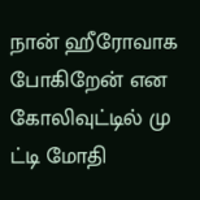நான் ஹீரோவாக போகிறேன் என கோலிவுட்டில் மு ட்டி மோதி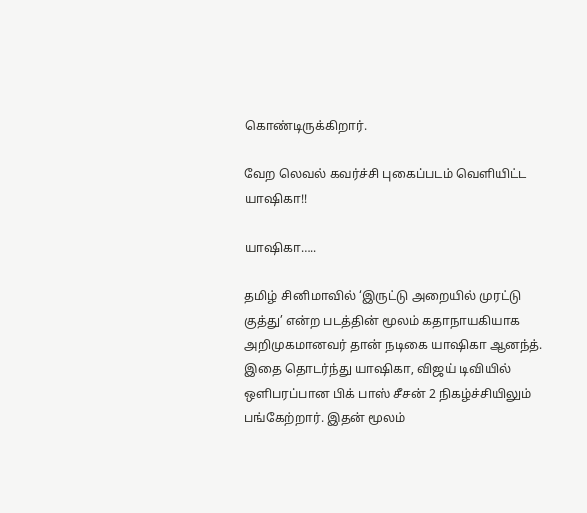கொண்டிருக்கிறார்.

வேற லெவல் கவர்ச்சி புகைப்படம் வெளியிட்ட யாஷிகா!!

யாஷிகா…..

தமிழ் சினிமாவில் ‘இருட்டு அறையில் முரட்டு குத்து’ என்ற படத்தின் மூலம் கதாநாயகியாக அறிமுகமானவர் தான் நடிகை யாஷிகா ஆனந்த். இதை தொடர்ந்து யாஷிகா, விஜய் டிவியில் ஒளிபரப்பான பிக் பாஸ் சீசன் 2 நிகழ்ச்சியிலும் பங்கேற்றார். இதன் மூலம்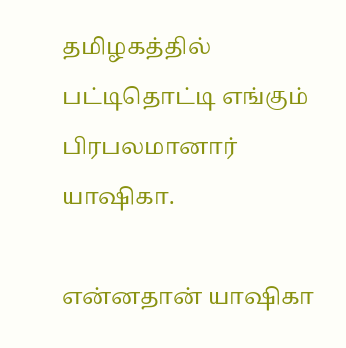தமிழகத்தில் பட்டிதொட்டி எங்கும் பிரபலமானார் யாஷிகா.

என்னதான் யாஷிகா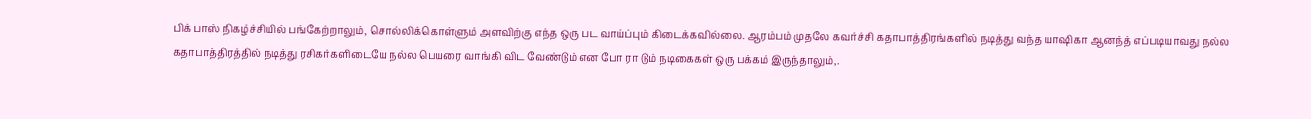பிக் பாஸ் நிகழ்ச்சியில் பங்கேற்றாலும், சொல்லிக்கொள்ளும் அளவிற்கு எந்த ஒரு பட வாய்ப்பும் கிடைக்கவில்லை. ஆரம்பம் முதலே கவர்ச்சி கதாபாத்திரங்களில் நடித்து வந்த யாஷிகா ஆனந்த் எப்படியாவது நல்ல கதாபாத்திரத்தில் நடித்து ரசிகர்களிடையே நல்ல பெயரை வாங்கி விட வேண்டும் என போ ரா டும் நடிகைகள் ஒரு பக்கம் இருந்தாலும்,.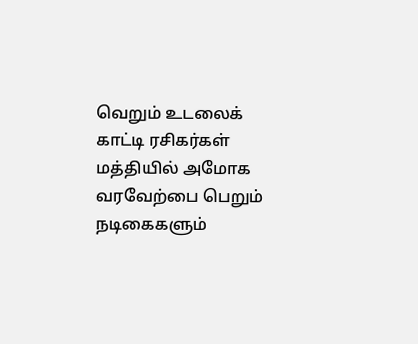வெறும் உடலைக் காட்டி ரசிகர்கள் மத்தியில் அமோக வரவேற்பை பெறும் நடிகைகளும்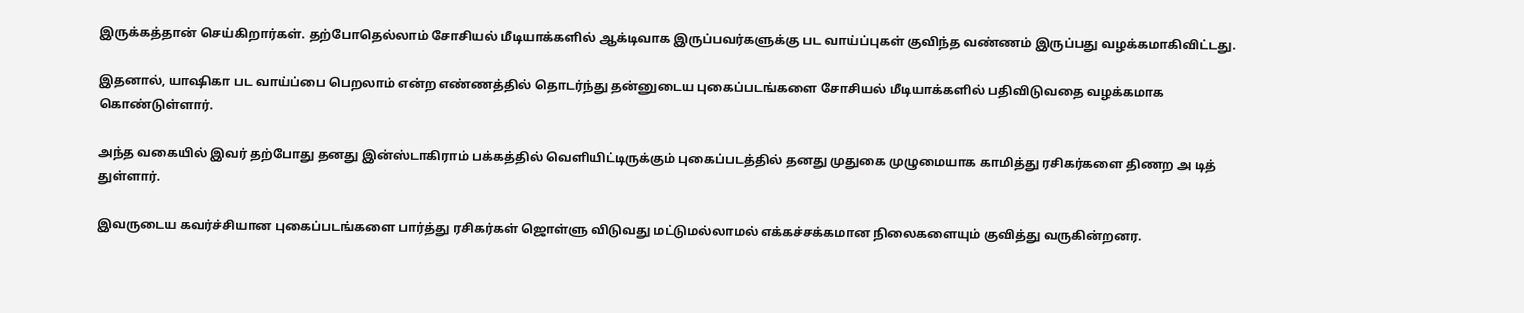இருக்கத்தான் செய்கிறார்கள். தற்போதெல்லாம் சோசியல் மீடியாக்களில் ஆக்டிவாக இருப்பவர்களுக்கு பட வாய்ப்புகள் குவிந்த வண்ணம் இருப்பது வழக்கமாகிவிட்டது.

இதனால், யாஷிகா பட வாய்ப்பை பெறலாம் என்ற எண்ணத்தில் தொடர்ந்து தன்னுடைய புகைப்படங்களை சோசியல் மீடியாக்களில் பதிவிடுவதை வழக்கமாக கொண்டுள்ளார்.

அந்த வகையில் இவர் தற்போது தனது இன்ஸ்டாகிராம் பக்கத்தில் வெளியிட்டிருக்கும் புகைப்படத்தில் தனது முதுகை முழுமையாக காமித்து ரசிகர்களை திணற அ டித் துள்ளார்.

இவருடைய கவர்ச்சியான புகைப்படங்களை பார்த்து ரசிகர்கள் ஜொள்ளு விடுவது மட்டுமல்லாமல் எக்கச்சக்கமான நிலைகளையும் குவித்து வருகின்றனர.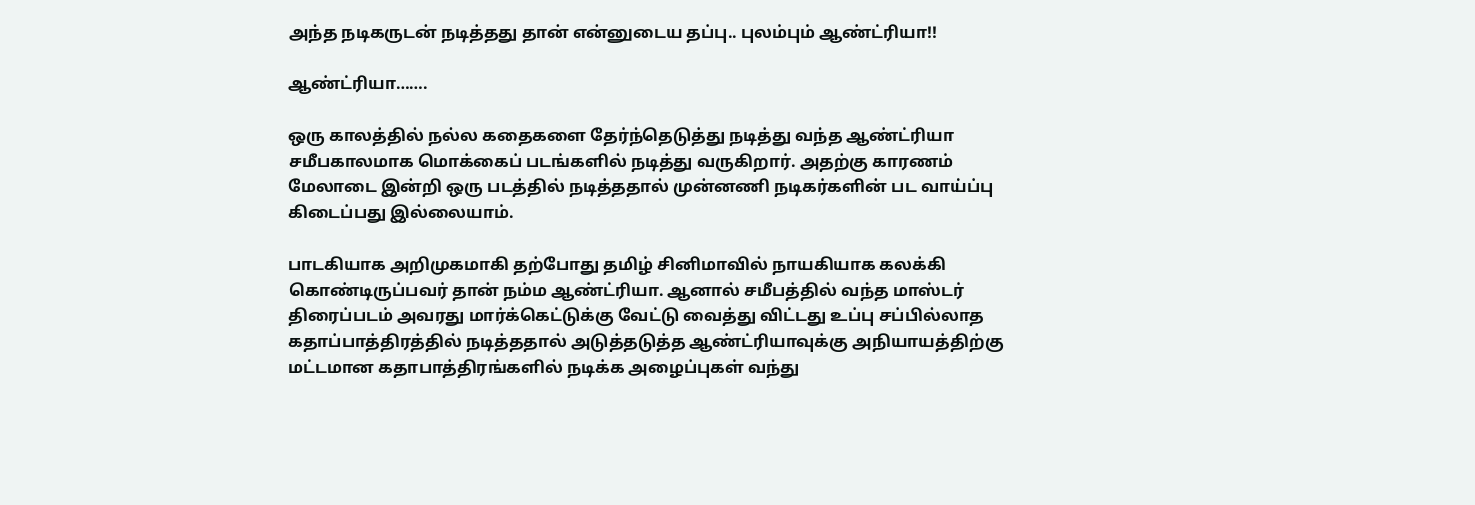அந்த நடிகருடன் நடித்தது தான் என்னுடைய தப்பு.. புலம்பும் ஆண்ட்ரியா!!

ஆண்ட்ரியா…….

ஒரு காலத்தில் நல்ல கதைகளை தேர்ந்தெடுத்து நடித்து வந்த ஆண்ட்ரியா சமீபகாலமாக மொக்கைப் படங்களில் நடித்து வருகிறார். அதற்கு காரணம் மேலாடை இன்றி ஒரு படத்தில் நடித்ததால் முன்னணி நடிகர்களின் பட வாய்ப்பு கிடைப்பது இல்லையாம்.

பாடகியாக அறிமுகமாகி தற்போது தமிழ் சினிமாவில் நாயகியாக கலக்கி கொண்டிருப்பவர் தான் நம்ம ஆண்ட்ரியா. ஆனால் சமீபத்தில் வந்த மாஸ்டர் திரைப்படம் அவரது மார்க்கெட்டுக்கு வேட்டு வைத்து விட்டது உப்பு சப்பில்லாத கதாப்பாத்திரத்தில் நடித்ததால் அடுத்தடுத்த ஆண்ட்ரியாவுக்கு அநியாயத்திற்கு மட்டமான கதாபாத்திரங்களில் நடிக்க அழைப்புகள் வந்து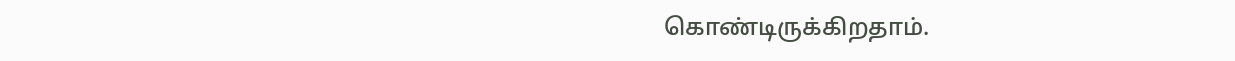கொண்டிருக்கிறதாம்.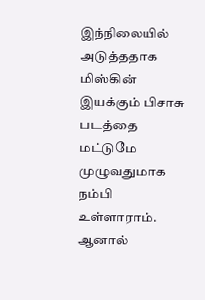இந்நிலையில் அடுத்ததாக மிஸ்கின் இயக்கும் பிசாசு படத்தை மட்டுமே முழுவதுமாக நம்பி உள்ளாராம். ஆனால்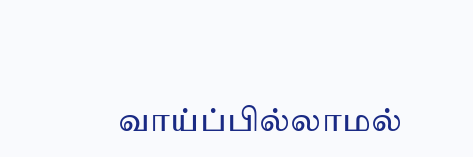வாய்ப்பில்லாமல்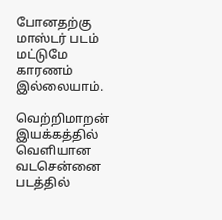போனதற்கு மாஸ்டர் படம் மட்டுமே காரணம் இல்லையாம்.

வெற்றிமாறன் இயக்கத்தில் வெளியான வடசென்னை படத்தில்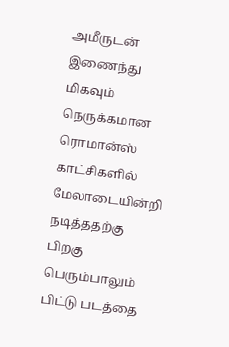அமீருடன் இணைந்து மிகவும் நெருக்கமான ரொமான்ஸ் காட்சிகளில் மேலாடையின்றி நடித்ததற்கு பிறகு பெரும்பாலும் பிட்டு படத்தை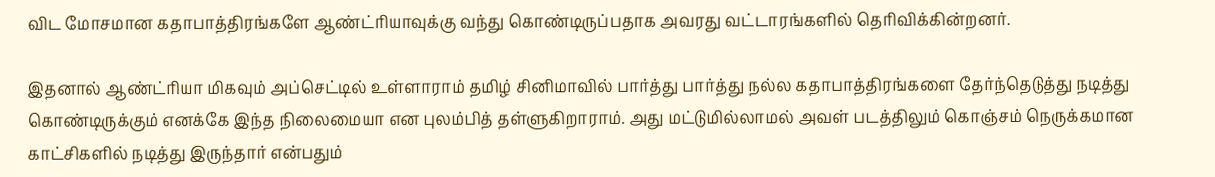விட மோசமான கதாபாத்திரங்களே ஆண்ட்ரியாவுக்கு வந்து கொண்டிருப்பதாக அவரது வட்டாரங்களில் தெரிவிக்கின்றனர்.

இதனால் ஆண்ட்ரியா மிகவும் அப்செட்டில் உள்ளாராம் தமிழ் சினிமாவில் பார்த்து பார்த்து நல்ல கதாபாத்திரங்களை தேர்ந்தெடுத்து நடித்து கொண்டிருக்கும் எனக்கே இந்த நிலைமையா என புலம்பித் தள்ளுகிறாராம். அது மட்டுமில்லாமல் அவள் படத்திலும் கொஞ்சம் நெருக்கமான காட்சிகளில் நடித்து இருந்தார் என்பதும்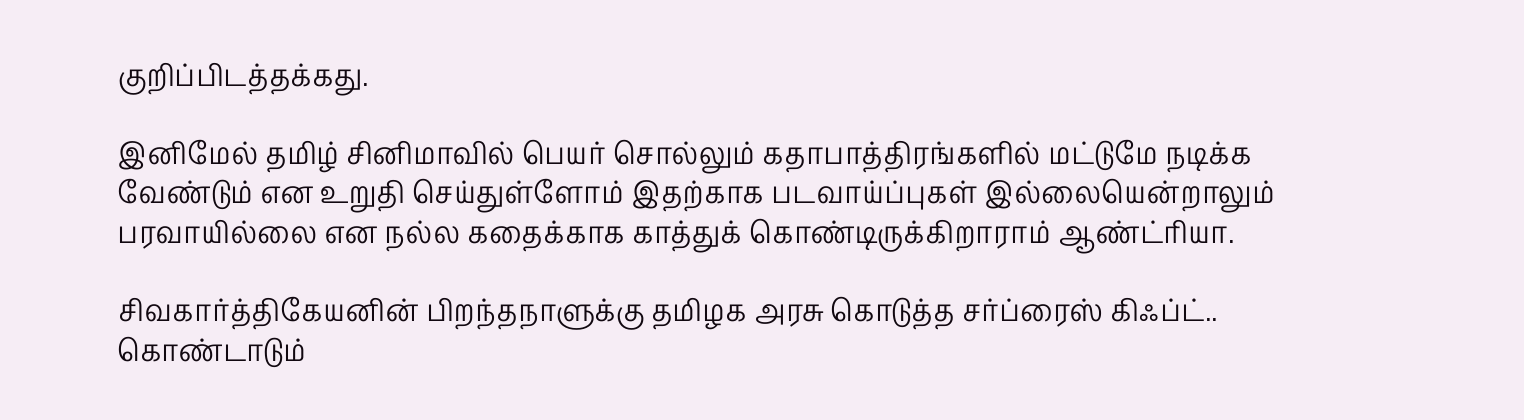குறிப்பிடத்தக்கது.

இனிமேல் தமிழ் சினிமாவில் பெயர் சொல்லும் கதாபாத்திரங்களில் மட்டுமே நடிக்க வேண்டும் என உறுதி செய்துள்ளோம் இதற்காக படவாய்ப்புகள் இல்லையென்றாலும் பரவாயில்லை என நல்ல கதைக்காக காத்துக் கொண்டிருக்கிறாராம் ஆண்ட்ரியா.

சிவகார்த்திகேயனின் பிறந்தநாளுக்கு தமிழக அரசு கொடுத்த சர்ப்ரைஸ் கிஃப்ட்.. கொண்டாடும்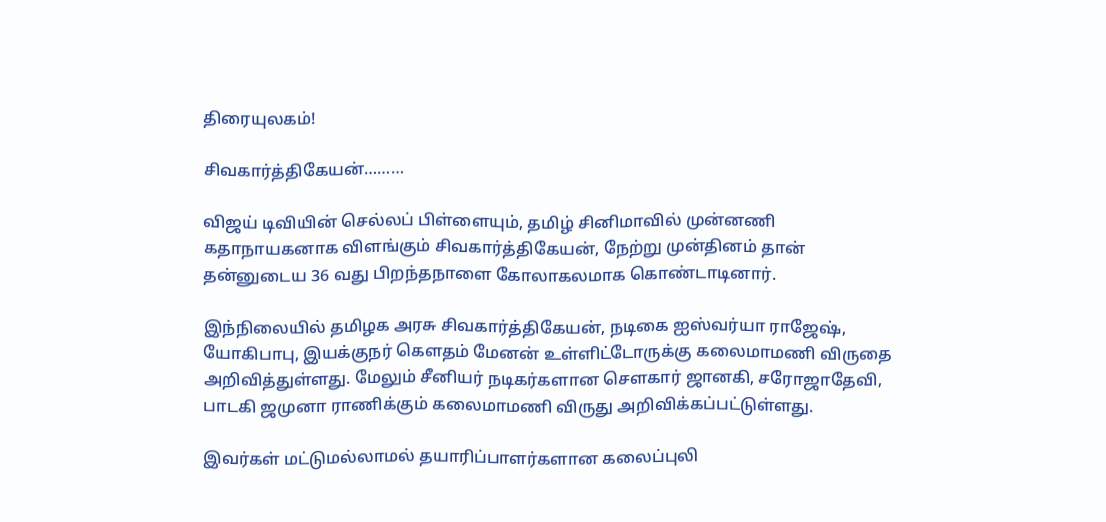திரையுலகம்!

சிவகார்த்திகேயன்………

விஜய் டிவியின் செல்லப் பிள்ளையும், தமிழ் சினிமாவில் முன்னணி கதாநாயகனாக விளங்கும் சிவகார்த்திகேயன், நேற்று முன்தினம் தான் தன்னுடைய 36 வது பிறந்தநாளை கோலாகலமாக கொண்டாடினார்.

இந்நிலையில் தமிழக அரசு சிவகார்த்திகேயன், நடிகை ஐஸ்வர்யா ராஜேஷ், யோகிபாபு, இயக்குநர் கௌதம் மேனன் உள்ளிட்டோருக்கு கலைமாமணி விருதை அறிவித்துள்ளது. மேலும் சீனியர் நடிகர்களான சௌகார் ஜானகி, சரோஜாதேவி, பாடகி ஜமுனா ராணிக்கும் கலைமாமணி விருது அறிவிக்கப்பட்டுள்ளது.

இவர்கள் மட்டுமல்லாமல் தயாரிப்பாளர்களான கலைப்புலி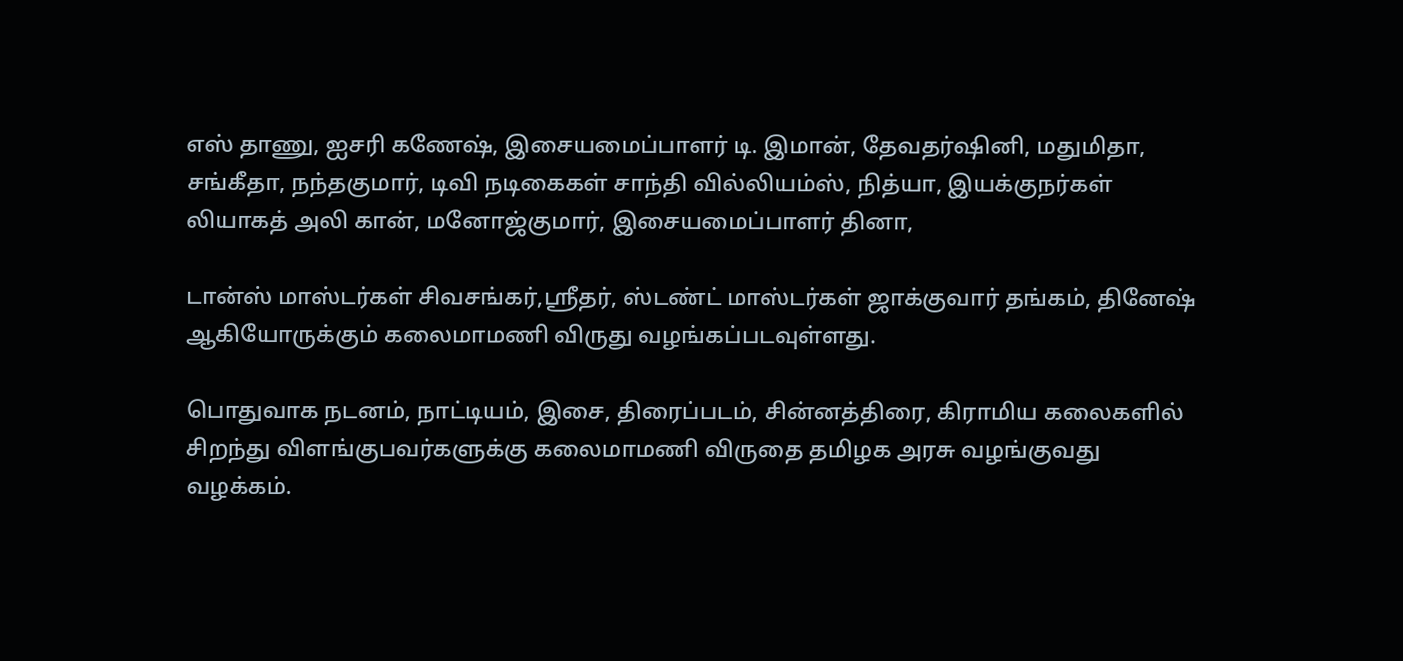எஸ் தாணு, ஐசரி கணேஷ், இசையமைப்பாளர் டி. இமான், தேவதர்ஷினி, மதுமிதா, சங்கீதா, நந்தகுமார், டிவி நடிகைகள் சாந்தி வில்லியம்ஸ், நித்யா, இயக்குநர்கள் லியாகத் அலி கான், மனோஜ்குமார், இசையமைப்பாளர் தினா,

டான்ஸ் மாஸ்டர்கள் சிவசங்கர்,ஸ்ரீதர், ஸ்டண்ட் மாஸ்டர்கள் ஜாக்குவார் தங்கம், தினேஷ் ஆகியோருக்கும் கலைமாமணி விருது வழங்கப்படவுள்ளது.

பொதுவாக நடனம், நாட்டியம், இசை, திரைப்படம், சின்னத்திரை, கிராமிய கலைகளில் சிறந்து விளங்குபவர்களுக்கு கலைமாமணி விருதை தமிழக அரசு வழங்குவது வழக்கம்.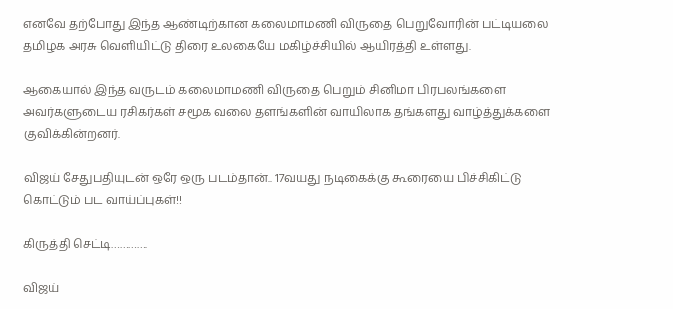எனவே தற்போது இந்த ஆண்டிற்கான கலைமாமணி விருதை பெறுவோரின் பட்டியலை தமிழக அரசு வெளியிட்டு திரை உலகையே மகிழ்ச்சியில் ஆயிரத்தி உள்ளது.

ஆகையால் இந்த வருடம் கலைமாமணி விருதை பெறும் சினிமா பிரபலங்களை அவர்களுடைய ரசிகர்கள் சமூக வலை தளங்களின் வாயிலாக தங்களது வாழ்த்துக்களை குவிக்கின்றனர்.

விஜய் சேதுபதியுடன் ஒரே ஒரு படம்தான்.. 17வயது நடிகைக்கு கூரையை பிச்சிகிட்டு கொட்டும் பட வாய்ப்புகள்!!

கிருத்தி செட்டி………….

விஜய்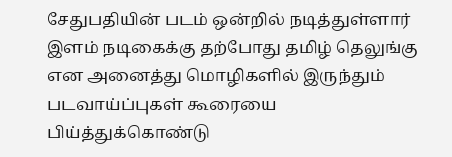சேதுபதியின் படம் ஒன்றில் நடித்துள்ளார் இளம் நடிகைக்கு தற்போது தமிழ் தெலுங்கு என அனைத்து மொழிகளில் இருந்தும் படவாய்ப்புகள் கூரையை பிய்த்துக்கொண்டு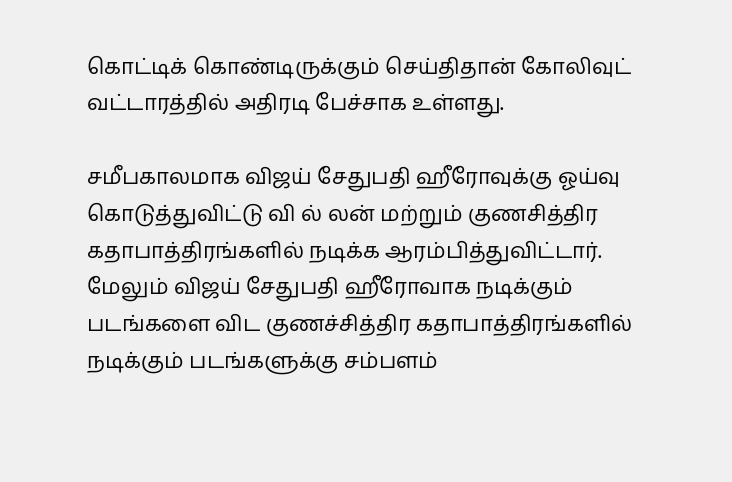கொட்டிக் கொண்டிருக்கும் செய்திதான் கோலிவுட் வட்டாரத்தில் அதிரடி பேச்சாக உள்ளது.

சமீபகாலமாக விஜய் சேதுபதி ஹீரோவுக்கு ஓய்வு கொடுத்துவிட்டு வி ல் லன் மற்றும் குணசித்திர கதாபாத்திரங்களில் நடிக்க ஆரம்பித்துவிட்டார். மேலும் விஜய் சேதுபதி ஹீரோவாக நடிக்கும் படங்களை விட குணச்சித்திர கதாபாத்திரங்களில் நடிக்கும் படங்களுக்கு சம்பளம்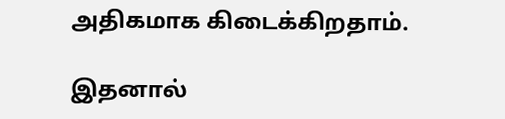அதிகமாக கிடைக்கிறதாம்.

இதனால்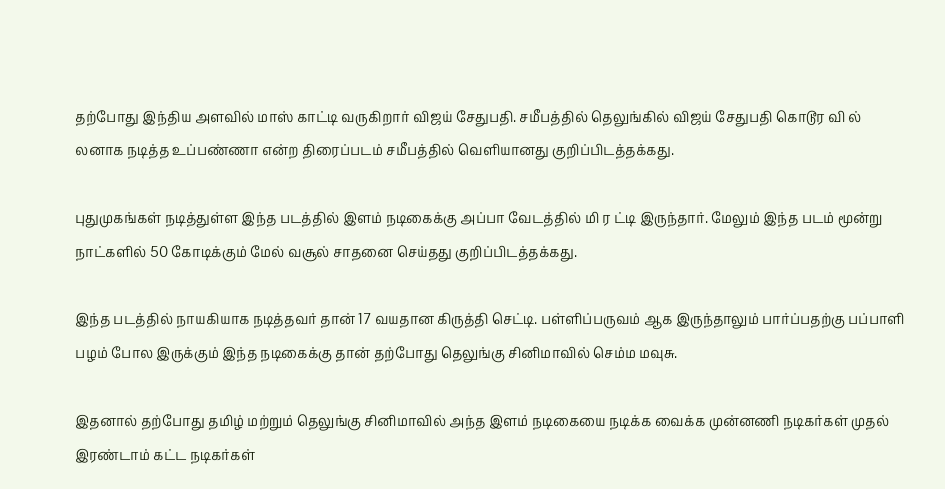தற்போது இந்திய அளவில் மாஸ் காட்டி வருகிறார் விஜய் சேதுபதி. சமீபத்தில் தெலுங்கில் விஜய் சேதுபதி கொடூர வி ல் லனாக நடித்த உப்பண்ணா என்ற திரைப்படம் சமீபத்தில் வெளியானது குறிப்பிடத்தக்கது.

புதுமுகங்கள் நடித்துள்ள இந்த படத்தில் இளம் நடிகைக்கு அப்பா வேடத்தில் மி ர ட்டி இருந்தார். மேலும் இந்த படம் மூன்று நாட்களில் 50 கோடிக்கும் மேல் வசூல் சாதனை செய்தது குறிப்பிடத்தக்கது.

இந்த படத்தில் நாயகியாக நடித்தவர் தான் 17 வயதான கிருத்தி செட்டி. பள்ளிப்பருவம் ஆக இருந்தாலும் பார்ப்பதற்கு பப்பாளி பழம் போல இருக்கும் இந்த நடிகைக்கு தான் தற்போது தெலுங்கு சினிமாவில் செம்ம மவுசு.

இதனால் தற்போது தமிழ் மற்றும் தெலுங்கு சினிமாவில் அந்த இளம் நடிகையை நடிக்க வைக்க முன்னணி நடிகர்கள் முதல் இரண்டாம் கட்ட நடிகர்கள்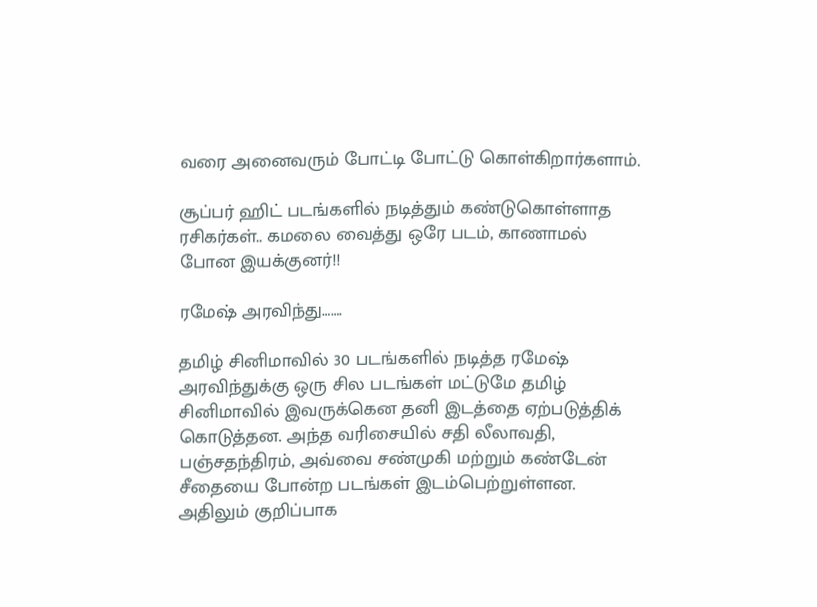வரை அனைவரும் போட்டி போட்டு கொள்கிறார்களாம்.

சூப்பர் ஹிட் படங்களில் நடித்தும் கண்டுகொள்ளாத ரசிகர்கள்.. கமலை வைத்து ஒரே படம், காணாமல் போன இயக்குனர்!!

ரமேஷ் அரவிந்து…….

தமிழ் சினிமாவில் 30 படங்களில் நடித்த ரமேஷ் அரவிந்துக்கு ஒரு சில படங்கள் மட்டுமே தமிழ் சினிமாவில் இவருக்கென தனி இடத்தை ஏற்படுத்திக் கொடுத்தன. அந்த வரிசையில் சதி லீலாவதி, பஞ்சதந்திரம், அவ்வை சண்முகி மற்றும் கண்டேன் சீதையை போன்ற படங்கள் இடம்பெற்றுள்ளன. அதிலும் குறிப்பாக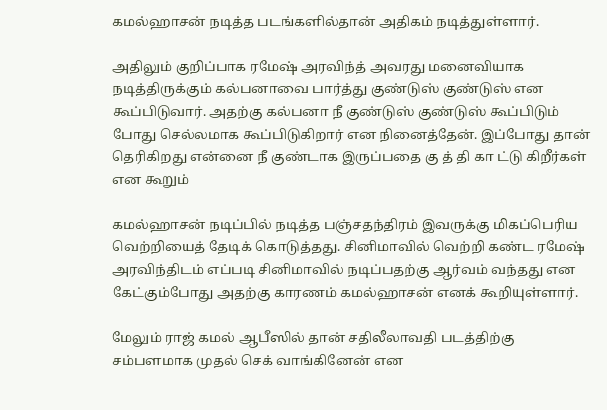கமல்ஹாசன் நடித்த படங்களில்தான் அதிகம் நடித்துள்ளார்.

அதிலும் குறிப்பாக ரமேஷ் அரவிந்த் அவரது மனைவியாக நடித்திருக்கும் கல்பனாவை பார்த்து குண்டுஸ் குண்டுஸ் என கூப்பிடுவார். அதற்கு கல்பனா நீ குண்டுஸ் குண்டுஸ் கூப்பிடும் போது செல்லமாக கூப்பிடுகிறார் என நினைத்தேன். இப்போது தான் தெரிகிறது என்னை நீ குண்டாக இருப்பதை கு த் தி கா ட்டு கிறீர்கள் என கூறும்

கமல்ஹாசன் நடிப்பில் நடித்த பஞ்சதந்திரம் இவருக்கு மிகப்பெரிய வெற்றியைத் தேடிக் கொடுத்தது. சினிமாவில் வெற்றி கண்ட ரமேஷ் அரவிந்திடம் எப்படி சினிமாவில் நடிப்பதற்கு ஆர்வம் வந்தது என கேட்கும்போது அதற்கு காரணம் கமல்ஹாசன் எனக் கூறியுள்ளார்.

மேலும் ராஜ் கமல் ஆபீஸில் தான் சதிலீலாவதி படத்திற்கு சம்பளமாக முதல் செக் வாங்கினேன் என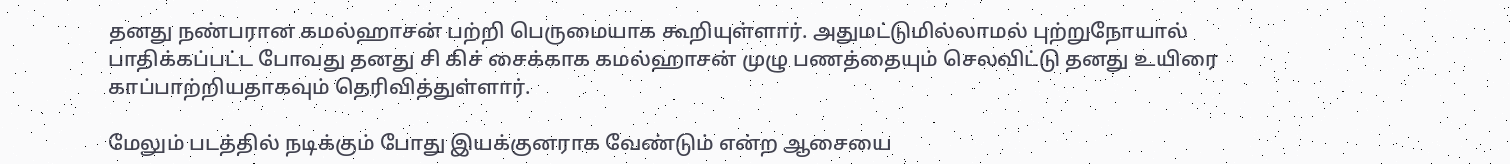தனது நண்பரான கமல்ஹாசன் பற்றி பெருமையாக கூறியுள்ளார். அதுமட்டுமில்லாமல் புற்றுநோயால் பாதிக்கப்பட்ட போவது தனது சி கிச் சைக்காக கமல்ஹாசன் முழு பணத்தையும் செலவிட்டு தனது உயிரை காப்பாற்றியதாகவும் தெரிவித்துள்ளார்.

மேலும் படத்தில் நடிக்கும் போது இயக்குனராக வேண்டும் என்ற ஆசையை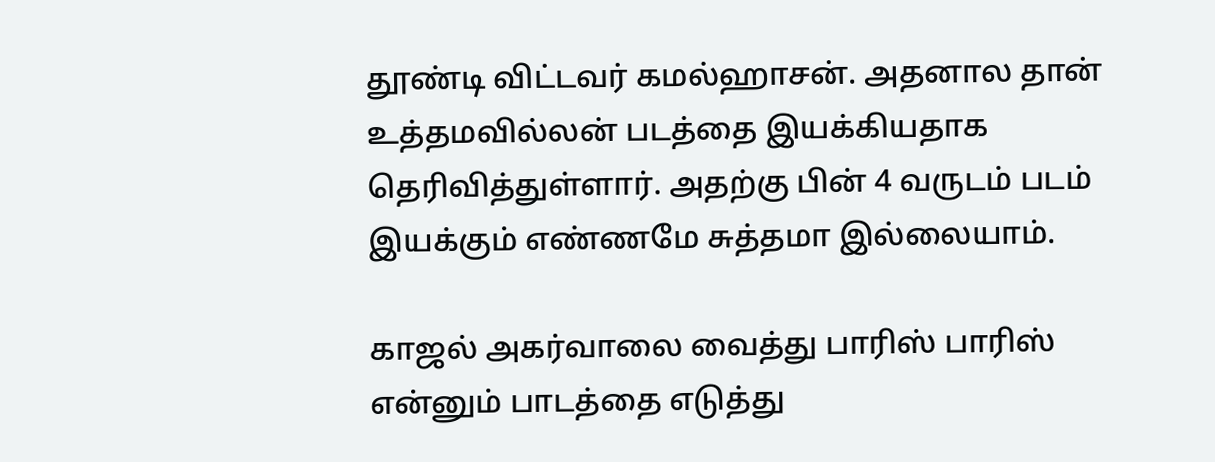தூண்டி விட்டவர் கமல்ஹாசன். அதனால தான் உத்தமவில்லன் படத்தை இயக்கியதாக தெரிவித்துள்ளார். அதற்கு பின் 4 வருடம் படம் இயக்கும் எண்ணமே சுத்தமா இல்லையாம்.

காஜல் அகர்வாலை வைத்து பாரிஸ் பாரிஸ் என்னும் பாடத்தை எடுத்து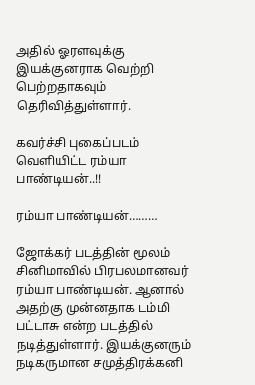அதில் ஓரளவுக்கு இயக்குனராக வெற்றி பெற்றதாகவும் தெரிவித்துள்ளார்.

கவர்ச்சி புகைப்படம் வெளியிட்ட ரம்யா பாண்டியன்..!!

ரம்யா பாண்டியன்………

ஜோக்கர் படத்தின் மூலம் சினிமாவில் பிரபலமானவர் ரம்யா பாண்டியன். ஆனால் அதற்கு முன்னதாக டம்மி பட்டாசு என்ற படத்தில் நடித்துள்ளார். இயக்குனரும் நடிகருமான சமுத்திரக்கனி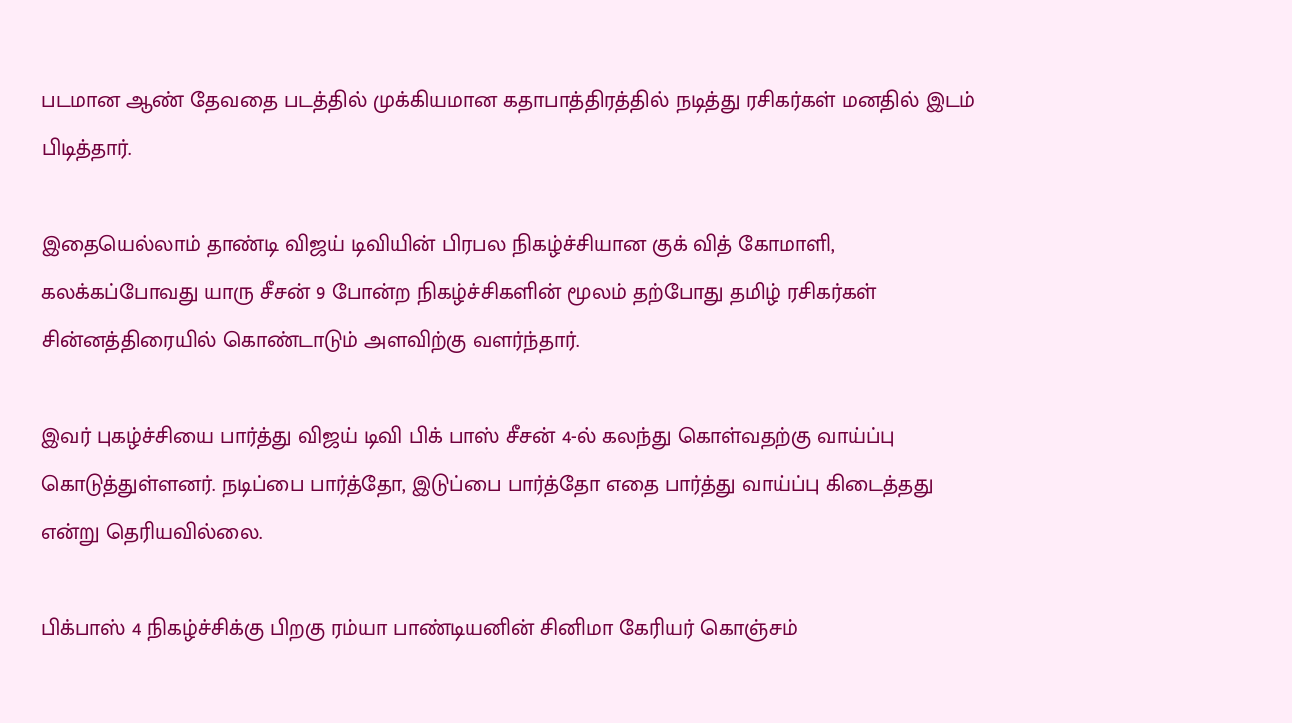படமான ஆண் தேவதை படத்தில் முக்கியமான கதாபாத்திரத்தில் நடித்து ரசிகர்கள் மனதில் இடம் பிடித்தார்.

இதையெல்லாம் தாண்டி விஜய் டிவியின் பிரபல நிகழ்ச்சியான குக் வித் கோமாளி, கலக்கப்போவது யாரு சீசன் 9 போன்ற நிகழ்ச்சிகளின் மூலம் தற்போது தமிழ் ரசிகர்கள் சின்னத்திரையில் கொண்டாடும் அளவிற்கு வளர்ந்தார்.

இவர் புகழ்ச்சியை பார்த்து விஜய் டிவி பிக் பாஸ் சீசன் 4-ல் கலந்து கொள்வதற்கு வாய்ப்பு கொடுத்துள்ளனர். நடிப்பை பார்த்தோ, இடுப்பை பார்த்தோ எதை பார்த்து வாய்ப்பு கிடைத்தது என்று தெரியவில்லை.

பிக்பாஸ் 4 நிகழ்ச்சிக்கு பிறகு ரம்யா பாண்டியனின் சினிமா கேரியர் கொஞ்சம்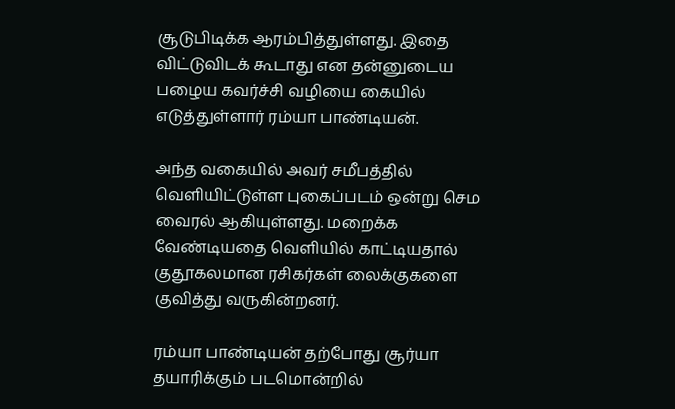சூடுபிடிக்க ஆரம்பித்துள்ளது. இதை விட்டுவிடக் கூடாது என தன்னுடைய பழைய கவர்ச்சி வழியை கையில் எடுத்துள்ளார் ரம்யா பாண்டியன்.

அந்த வகையில் அவர் சமீபத்தில் வெளியிட்டுள்ள புகைப்படம் ஒன்று செம வைரல் ஆகியுள்ளது. மறைக்க வேண்டியதை வெளியில் காட்டியதால் குதூகலமான ரசிகர்கள் லைக்குகளை குவித்து வருகின்றனர்.

ரம்யா பாண்டியன் தற்போது சூர்யா தயாரிக்கும் படமொன்றில்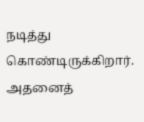நடித்து கொண்டிருக்கிறார். அதனைத்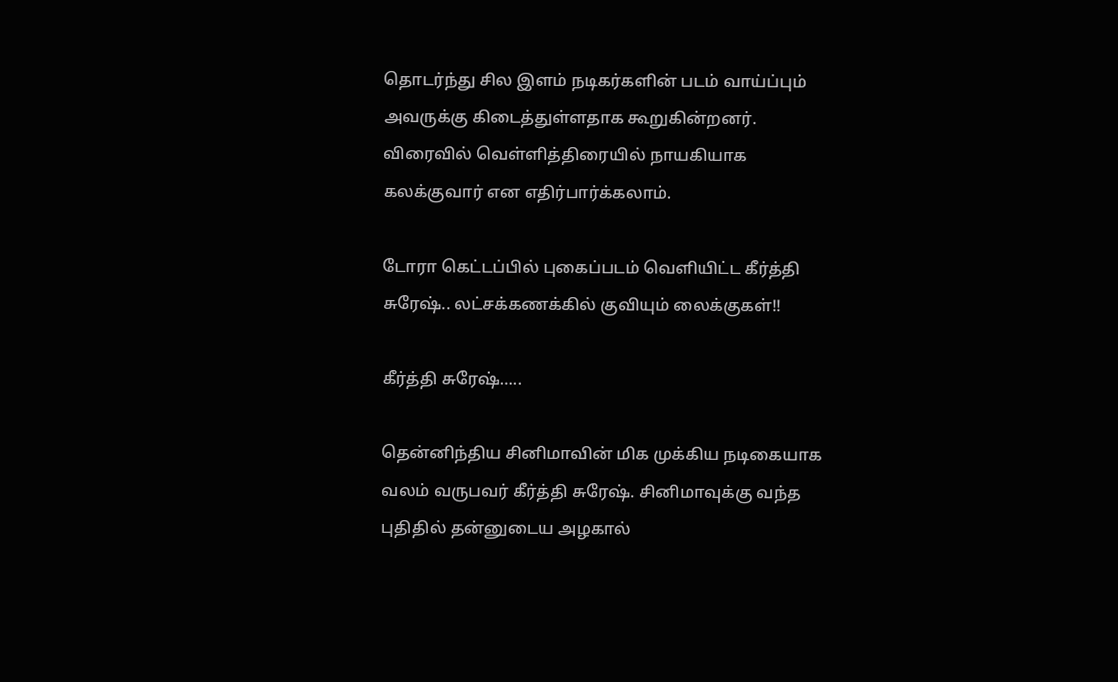தொடர்ந்து சில இளம் நடிகர்களின் படம் வாய்ப்பும் அவருக்கு கிடைத்துள்ளதாக கூறுகின்றனர். விரைவில் வெள்ளித்திரையில் நாயகியாக கலக்குவார் என எதிர்பார்க்கலாம்.

டோரா கெட்டப்பில் புகைப்படம் வெளியிட்ட கீர்த்தி சுரேஷ்.. லட்சக்கணக்கில் குவியும் லைக்குகள்!!

கீர்த்தி சுரேஷ்…..

தென்னிந்திய சினிமாவின் மிக முக்கிய நடிகையாக வலம் வருபவர் கீர்த்தி சுரேஷ். சினிமாவுக்கு வந்த புதிதில் தன்னுடைய அழகால்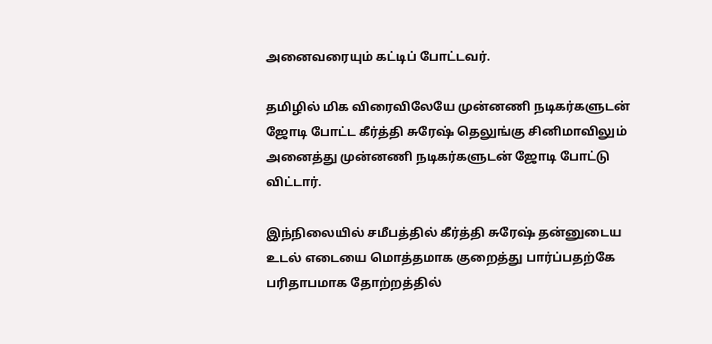அனைவரையும் கட்டிப் போட்டவர்.

தமிழில் மிக விரைவிலேயே முன்னணி நடிகர்களுடன் ஜோடி போட்ட கீர்த்தி சுரேஷ் தெலுங்கு சினிமாவிலும் அனைத்து முன்னணி நடிகர்களுடன் ஜோடி போட்டு விட்டார்.

இந்நிலையில் சமீபத்தில் கீர்த்தி சுரேஷ் தன்னுடைய உடல் எடையை மொத்தமாக குறைத்து பார்ப்பதற்கே பரிதாபமாக தோற்றத்தில்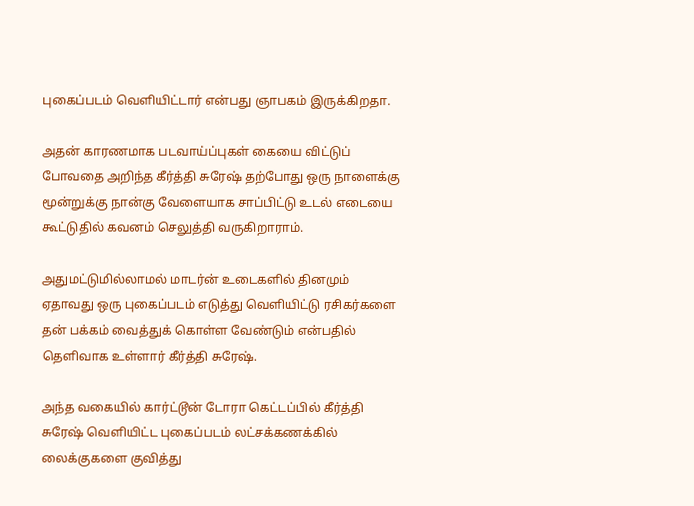புகைப்படம் வெளியிட்டார் என்பது ஞாபகம் இருக்கிறதா.

அதன் காரணமாக படவாய்ப்புகள் கையை விட்டுப் போவதை அறிந்த கீர்த்தி சுரேஷ் தற்போது ஒரு நாளைக்கு மூன்றுக்கு நான்கு வேளையாக சாப்பிட்டு உடல் எடையை கூட்டுதில் கவனம் செலுத்தி வருகிறாராம்.

அதுமட்டுமில்லாமல் மாடர்ன் உடைகளில் தினமும் ஏதாவது ஒரு புகைப்படம் எடுத்து வெளியிட்டு ரசிகர்களை தன் பக்கம் வைத்துக் கொள்ள வேண்டும் என்பதில் தெளிவாக உள்ளார் கீர்த்தி சுரேஷ்.

அந்த வகையில் கார்ட்டூன் டோரா கெட்டப்பில் கீர்த்தி சுரேஷ் வெளியிட்ட புகைப்படம் லட்சக்கணக்கில் லைக்குகளை குவித்து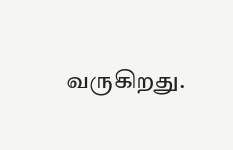வருகிறது.